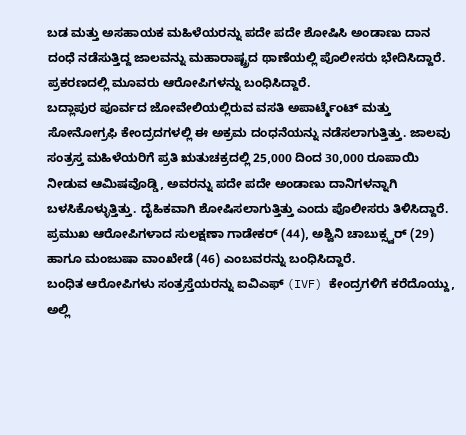ಬಡ ಮತ್ತು ಅಸಹಾಯಕ ಮಹಿಳೆಯರನ್ನು ಪದೇ ಪದೇ ಶೋಷಿಸಿ ಅಂಡಾಣು ದಾನ ದಂಧೆ ನಡೆಸುತ್ತಿದ್ದ ಜಾಲವನ್ನು ಮಹಾರಾಷ್ಟ್ರದ ಥಾಣೆಯಲ್ಲಿ ಪೊಲೀಸರು ಭೇದಿಸಿದ್ದಾರೆ. ಪ್ರಕರಣದಲ್ಲಿ ಮೂವರು ಆರೋಪಿಗಳನ್ನು ಬಂಧಿಸಿದ್ದಾರೆ.
ಬದ್ಲಾಪುರ ಪೂರ್ವದ ಜೋವೇಲಿಯಲ್ಲಿರುವ ವಸತಿ ಅಪಾರ್ಟ್ಮೆಂಟ್ ಮತ್ತು ಸೋನೋಗ್ರಫಿ ಕೇಂದ್ರದಗಳಲ್ಲಿ ಈ ಅಕ್ರಮ ದಂಧನೆಯನ್ನು ನಡೆಸಲಾಗುತ್ತಿತ್ತು. ಜಾಲವು ಸಂತ್ರಸ್ತ ಮಹಿಳೆಯರಿಗೆ ಪ್ರತಿ ಋತುಚಕ್ರದಲ್ಲಿ 25,000 ದಿಂದ 30,000 ರೂಪಾಯಿ ನೀಡುವ ಆಮಿಷವೊಡ್ಡಿ, ಅವರನ್ನು ಪದೇ ಪದೇ ಅಂಡಾಣು ದಾನಿಗಳನ್ನಾಗಿ ಬಳಸಿಕೊಳ್ಳುತ್ತಿತ್ತು. ದೈಹಿಕವಾಗಿ ಶೋಷಿಸಲಾಗುತ್ತಿತ್ತು ಎಂದು ಪೊಲೀಸರು ತಿಳಿಸಿದ್ದಾರೆ.
ಪ್ರಮುಖ ಆರೋಪಿಗಳಾದ ಸುಲಕ್ಷಣಾ ಗಾಡೇಕರ್ (44), ಅಶ್ವಿನಿ ಚಾಬುಕ್ಸ್ವರ್ (29) ಹಾಗೂ ಮಂಜುಷಾ ವಾಂಖೇಡೆ (46) ಎಂಬವರನ್ನು ಬಂಧಿಸಿದ್ದಾರೆ.
ಬಂಧಿತ ಆರೋಪಿಗಳು ಸಂತ್ರಸ್ತೆಯರನ್ನು ಐವಿಎಫ್ (IVF) ಕೇಂದ್ರಗಳಿಗೆ ಕರೆದೊಯ್ದು, ಅಲ್ಲಿ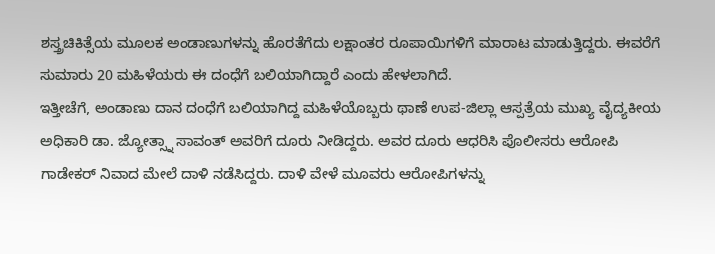ಶಸ್ತ್ರಚಿಕಿತ್ಸೆಯ ಮೂಲಕ ಅಂಡಾಣುಗಳನ್ನು ಹೊರತೆಗೆದು ಲಕ್ಷಾಂತರ ರೂಪಾಯಿಗಳಿಗೆ ಮಾರಾಟ ಮಾಡುತ್ತಿದ್ದರು. ಈವರೆಗೆ ಸುಮಾರು 20 ಮಹಿಳೆಯರು ಈ ದಂಧೆಗೆ ಬಲಿಯಾಗಿದ್ದಾರೆ ಎಂದು ಹೇಳಲಾಗಿದೆ.
ಇತ್ತೀಚೆಗೆ, ಅಂಡಾಣು ದಾನ ದಂಧೆಗೆ ಬಲಿಯಾಗಿದ್ದ ಮಹಿಳೆಯೊಬ್ಬರು ಥಾಣೆ ಉಪ-ಜಿಲ್ಲಾ ಆಸ್ಪತ್ರೆಯ ಮುಖ್ಯ ವೈದ್ಯಕೀಯ ಅಧಿಕಾರಿ ಡಾ. ಜ್ಯೋತ್ಸ್ನಾ ಸಾವಂತ್ ಅವರಿಗೆ ದೂರು ನೀಡಿದ್ದರು. ಅವರ ದೂರು ಆಧರಿಸಿ ಪೊಲೀಸರು ಆರೋಪಿ ಗಾಡೇಕರ್ ನಿವಾದ ಮೇಲೆ ದಾಳಿ ನಡೆಸಿದ್ದರು. ದಾಳಿ ವೇಳೆ ಮೂವರು ಆರೋಪಿಗಳನ್ನು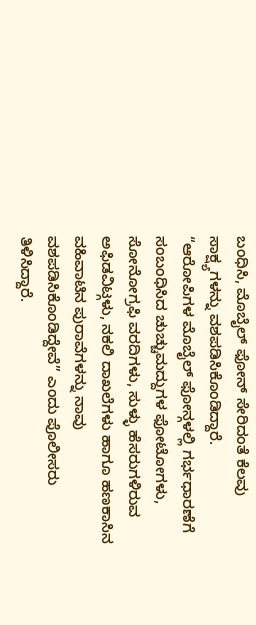ಬಂಧಿಸಿ, ಮೊಬೈಲ್ ಫೋನ್ ಸೇರಿದಂತೆ ಕೆಲವು ಸಾಕ್ಷ್ಯಗಳನ್ನು ವಶಪಡಿಸಿಕೊಂಡಿದ್ದಾರೆ.
“ಆರೋಪಿಗಳ ಮೊಬೈಲ್ ಫೋನ್ಗಳಲ್ಲಿ ಗರ್ಭಧಾರಣೆಗೆ ಸಂಬಂಧಿಸಿದ ಚುಚ್ಚುಮದ್ದುಗಳ ಫೋಟೋಗಳು, ಸೋನೋಗ್ರಫಿ ವರದಿಗಳು, ಸುಳ್ಳು ಹೆಸರುಗಳಿರುವ ಅಫಿಡವಿಟ್ಗಳು, ನಕಲಿ ದಾಖಲೆಗಳು ಹಾಗೂ ಹಣಕಾಸಿನ ವಹಿವಾಟಿನ ಪುರಾವೆಗಳನ್ನು ನಾವು ವಶಪಡಿಸಿಕೊಂಡಿದ್ದೇವೆ” ಎಂದು ಪೊಲೀಸರು ತಿಳಿಸಿದ್ದಾರೆ.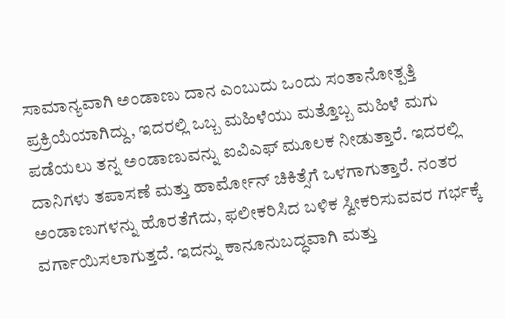ಸಾಮಾನ್ಯವಾಗಿ ಅಂಡಾಣು ದಾನ ಎಂಬುದು ಒಂದು ಸಂತಾನೋತ್ಪತ್ತಿ ಪ್ರಕ್ರಿಯೆಯಾಗಿದ್ದು, ಇದರಲ್ಲಿ ಒಬ್ಬ ಮಹಿಳೆಯು ಮತ್ತೊಬ್ಬ ಮಹಿಳೆ ಮಗು ಪಡೆಯಲು ತನ್ನ ಅಂಡಾಣುವನ್ನು ಐವಿಎಫ್ ಮೂಲಕ ನೀಡುತ್ತಾರೆ. ಇದರಲ್ಲಿ ದಾನಿಗಳು ತಪಾಸಣೆ ಮತ್ತು ಹಾರ್ಮೋನ್ ಚಿಕಿತ್ಸೆಗೆ ಒಳಗಾಗುತ್ತಾರೆ. ನಂತರ ಅಂಡಾಣುಗಳನ್ನು ಹೊರತೆಗೆದು, ಫಲೀಕರಿಸಿದ ಬಳಿಕ ಸ್ವೀಕರಿಸುವವರ ಗರ್ಭಕ್ಕೆ ವರ್ಗಾಯಿಸಲಾಗುತ್ತದೆ. ಇದನ್ನು ಕಾನೂನುಬದ್ಧವಾಗಿ ಮತ್ತು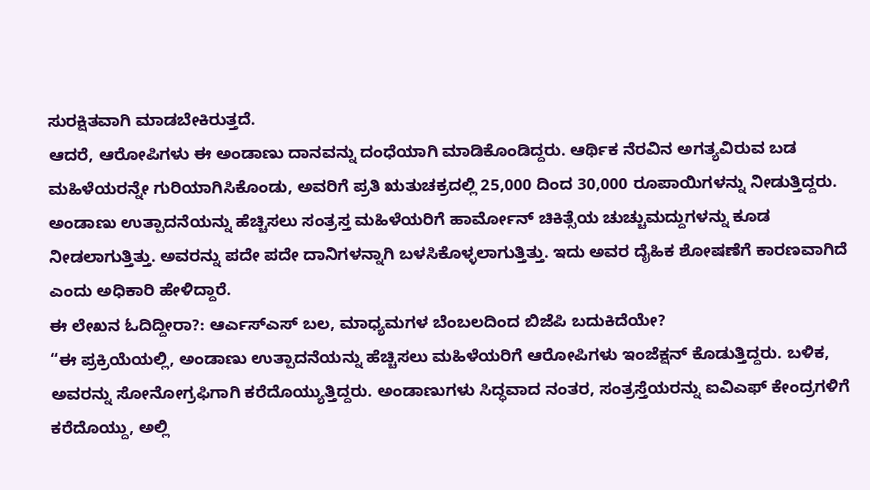ಸುರಕ್ಷಿತವಾಗಿ ಮಾಡಬೇಕಿರುತ್ತದೆ.
ಆದರೆ, ಆರೋಪಿಗಳು ಈ ಅಂಡಾಣು ದಾನವನ್ನು ದಂಧೆಯಾಗಿ ಮಾಡಿಕೊಂಡಿದ್ದರು. ಆರ್ಥಿಕ ನೆರವಿನ ಅಗತ್ಯವಿರುವ ಬಡ ಮಹಿಳೆಯರನ್ನೇ ಗುರಿಯಾಗಿಸಿಕೊಂಡು, ಅವರಿಗೆ ಪ್ರತಿ ಋತುಚಕ್ರದಲ್ಲಿ 25,000 ದಿಂದ 30,000 ರೂಪಾಯಿಗಳನ್ನು ನೀಡುತ್ತಿದ್ದರು. ಅಂಡಾಣು ಉತ್ಪಾದನೆಯನ್ನು ಹೆಚ್ಚಿಸಲು ಸಂತ್ರಸ್ತ ಮಹಿಳೆಯರಿಗೆ ಹಾರ್ಮೋನ್ ಚಿಕಿತ್ಸೆಯ ಚುಚ್ಚುಮದ್ದುಗಳನ್ನು ಕೂಡ ನೀಡಲಾಗುತ್ತಿತ್ತು. ಅವರನ್ನು ಪದೇ ಪದೇ ದಾನಿಗಳನ್ನಾಗಿ ಬಳಸಿಕೊಳ್ಳಲಾಗುತ್ತಿತ್ತು. ಇದು ಅವರ ದೈಹಿಕ ಶೋಷಣೆಗೆ ಕಾರಣವಾಗಿದೆ ಎಂದು ಅಧಿಕಾರಿ ಹೇಳಿದ್ದಾರೆ.
ಈ ಲೇಖನ ಓದಿದ್ದೀರಾ?: ಆರ್ಎಸ್ಎಸ್ ಬಲ, ಮಾಧ್ಯಮಗಳ ಬೆಂಬಲದಿಂದ ಬಿಜೆಪಿ ಬದುಕಿದೆಯೇ?
“ಈ ಪ್ರಕ್ರಿಯೆಯಲ್ಲಿ, ಅಂಡಾಣು ಉತ್ಪಾದನೆಯನ್ನು ಹೆಚ್ಚಿಸಲು ಮಹಿಳೆಯರಿಗೆ ಆರೋಪಿಗಳು ಇಂಜೆಕ್ಷನ್ ಕೊಡುತ್ತಿದ್ದರು. ಬಳಿಕ, ಅವರನ್ನು ಸೋನೋಗ್ರಫಿಗಾಗಿ ಕರೆದೊಯ್ಯುತ್ತಿದ್ದರು. ಅಂಡಾಣುಗಳು ಸಿದ್ಧವಾದ ನಂತರ, ಸಂತ್ರಸ್ತೆಯರನ್ನು ಐವಿಎಫ್ ಕೇಂದ್ರಗಳಿಗೆ ಕರೆದೊಯ್ದು, ಅಲ್ಲಿ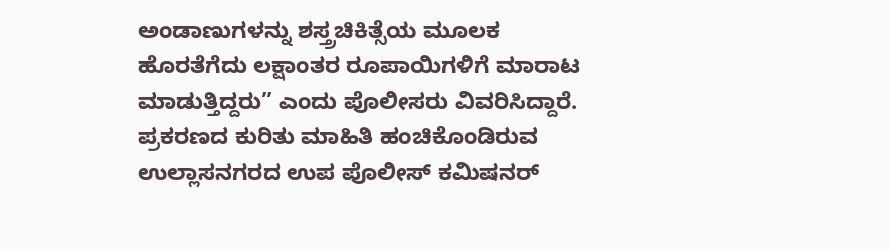ಅಂಡಾಣುಗಳನ್ನು ಶಸ್ತ್ರಚಿಕಿತ್ಸೆಯ ಮೂಲಕ ಹೊರತೆಗೆದು ಲಕ್ಷಾಂತರ ರೂಪಾಯಿಗಳಿಗೆ ಮಾರಾಟ ಮಾಡುತ್ತಿದ್ದರು” ಎಂದು ಪೊಲೀಸರು ವಿವರಿಸಿದ್ದಾರೆ.
ಪ್ರಕರಣದ ಕುರಿತು ಮಾಹಿತಿ ಹಂಚಿಕೊಂಡಿರುವ ಉಲ್ಲಾಸನಗರದ ಉಪ ಪೊಲೀಸ್ ಕಮಿಷನರ್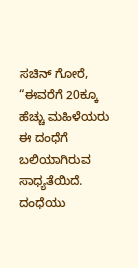ಸಚಿನ್ ಗೋರೆ, “ಈವರೆಗೆ 20ಕ್ಕೂ ಹೆಚ್ಚು ಮಹಿಳೆಯರು ಈ ದಂಧೆಗೆ ಬಲಿಯಾಗಿರುವ ಸಾಧ್ಯತೆಯಿದೆ. ದಂಧೆಯು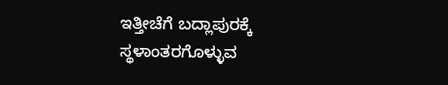ಇತ್ತೀಚೆಗೆ ಬದ್ಲಾಪುರಕ್ಕೆ ಸ್ಥಳಾಂತರಗೊಳ್ಳುವ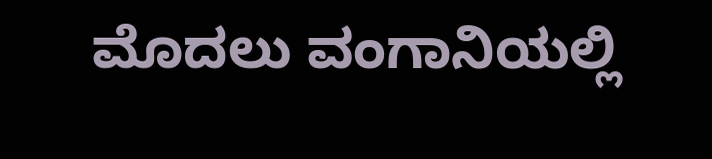ಮೊದಲು ವಂಗಾನಿಯಲ್ಲಿ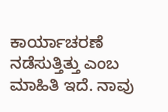ಕಾರ್ಯಾಚರಣೆ ನಡೆಸುತ್ತಿತ್ತು ಎಂಬ ಮಾಹಿತಿ ಇದೆ. ನಾವು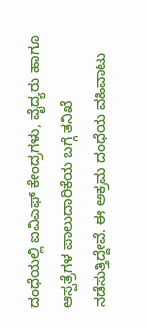ದಂಧೆಯಲ್ಲಿ ಐವಿಎಫ್ ಕೇಂದ್ರಗಳು, ವೈದ್ಯರು ಹಾಗೂ ಆಸ್ಪತ್ರೆಗಳ ಪಾಲುದಾರಿಕೆಯ ಬಗ್ಗೆ ತನಿಖೆ ನಡೆಸುತ್ತಿದ್ದೇವೆ. ಈ ಅಕ್ರಮ ದಂಧೆಯ ವಹಿವಾಟು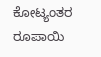ಕೋಟ್ಯಂತರ ರೂಪಾಯಿ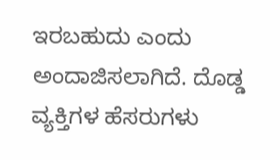ಇರಬಹುದು ಎಂದು ಅಂದಾಜಿಸಲಾಗಿದೆ. ದೊಡ್ಡ ವ್ಯಕ್ತಿಗಳ ಹೆಸರುಗಳು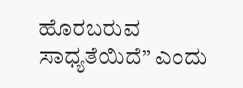ಹೊರಬರುವ ಸಾಧ್ಯತೆಯಿದೆ” ಎಂದು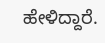ಹೇಳಿದ್ದಾರೆ.